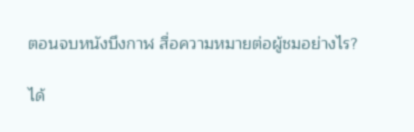ตอนจบหนังบึงกาฬ สื่อความหมายต่อผู้ชมอย่างไร?

ได้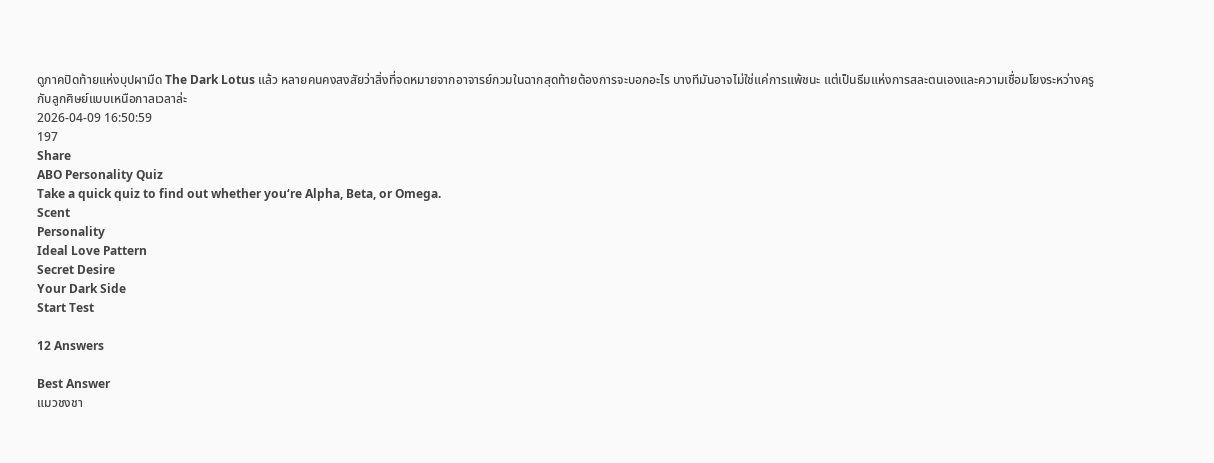ดูภาคปิดท้ายแห่งบุปผามืด The Dark Lotus แล้ว หลายคนคงสงสัยว่าสิ่งที่จดหมายจากอาจารย์กวมในฉากสุดท้ายต้องการจะบอกอะไร บางทีมันอาจไม่ใช่แค่การแพ้ชนะ แต่เป็นธีมแห่งการสละตนเองและความเชื่อมโยงระหว่างครูกับลูกศิษย์แบบเหนือกาลเวลาล่ะ
2026-04-09 16:50:59
197
Share
ABO Personality Quiz
Take a quick quiz to find out whether you‘re Alpha, Beta, or Omega.
Scent
Personality
Ideal Love Pattern
Secret Desire
Your Dark Side
Start Test

12 Answers

Best Answer
แมวชงชา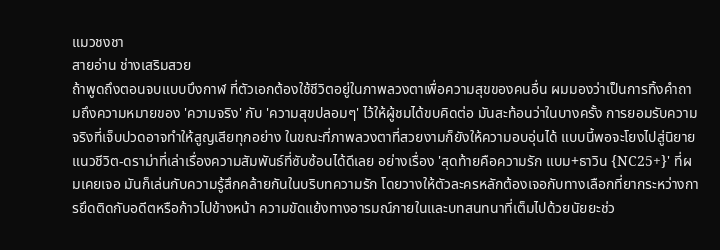แมวชงชา
สายอ่าน ช่างเสริมสวย
ถ้าพูดถึงตอนจบแบบบึงกาฬ ที่ตัวเอกต้องใช้ชีวิตอยู่ในภาพลวงตาเพื่อความสุขของคนอื่น ผมมองว่าเป็นการทิ้งคำถามถึงความหมายของ 'ความจริง' กับ 'ความสุขปลอมๆ' ไว้ให้ผู้ชมได้ขบคิดต่อ มันสะท้อนว่าในบางครั้ง การยอมรับความจริงที่เจ็บปวดอาจทำให้สูญเสียทุกอย่าง ในขณะที่ภาพลวงตาที่สวยงามก็ยังให้ความอบอุ่นได้ แบบนี้พอจะโยงไปสู่นิยายแนวชีวิต-ดราม่าที่เล่าเรื่องความสัมพันธ์ที่ซับซ้อนได้ดีเลย อย่างเรื่อง 'สุดท้ายคือความรัก แบม+ธาวิน {NC25+}' ที่ผมเคยเจอ มันก็เล่นกับความรู้สึกคล้ายกันในบริบทความรัก โดยวางให้ตัวละครหลักต้องเจอกับทางเลือกที่ยากระหว่างการยึดติดกับอดีตหรือก้าวไปข้างหน้า ความขัดแย้งทางอารมณ์ภายในและบทสนทนาที่เต็มไปด้วยนัยยะช่ว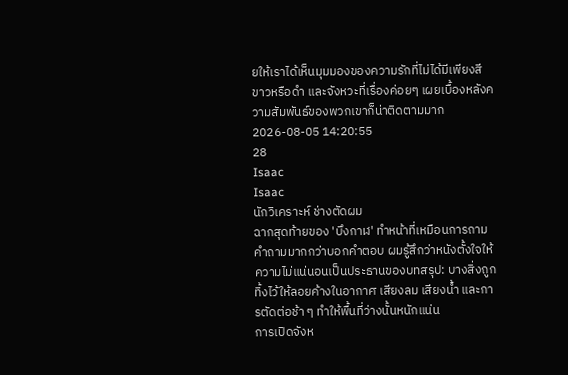ยให้เราได้เห็นมุมมองของความรักที่ไม่ได้มีเพียงสีขาวหรือดำ และจังหวะที่เรื่องค่อยๆ เผยเบื้องหลังความสัมพันธ์ของพวกเขาก็น่าติดตามมาก
2026-08-05 14:20:55
28
Isaac
Isaac
นักวิเคราะห์ ช่างตัดผม
ฉากสุดท้ายของ 'บึงกาฬ' ทำหน้าที่เหมือนการถามคำถามมากกว่าบอกคำตอบ ผมรู้สึกว่าหนังตั้งใจให้ความไม่แน่นอนเป็นประธานของบทสรุป: บางสิ่งถูกทิ้งไว้ให้ลอยค้างในอากาศ เสียงลม เสียงน้ำ และการตัดต่อช้า ๆ ทำให้พื้นที่ว่างนั้นหนักแน่น
การเปิดจังห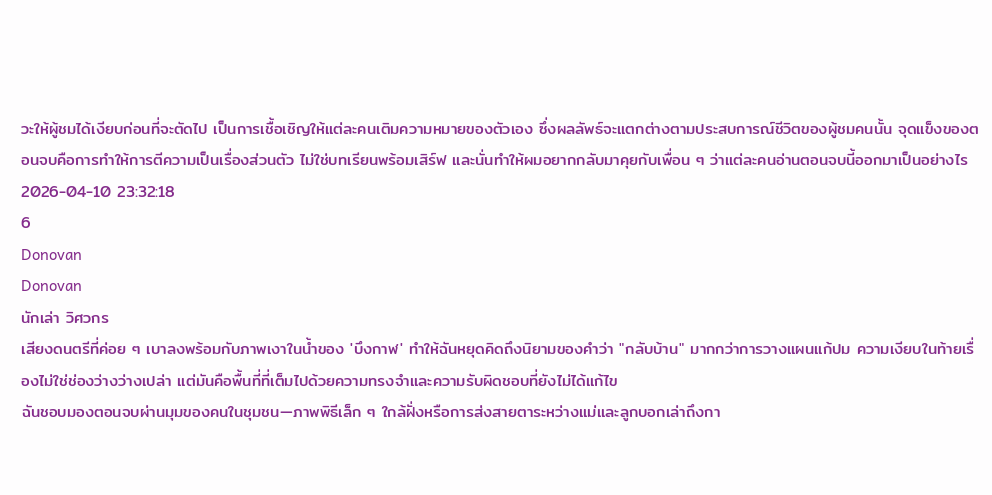วะให้ผู้ชมได้เงียบก่อนที่จะตัดไป เป็นการเชื้อเชิญให้แต่ละคนเติมความหมายของตัวเอง ซึ่งผลลัพธ์จะแตกต่างตามประสบการณ์ชีวิตของผู้ชมคนนั้น จุดแข็งของตอนจบคือการทำให้การตีความเป็นเรื่องส่วนตัว ไม่ใช่บทเรียนพร้อมเสิร์ฟ และนั่นทำให้ผมอยากกลับมาคุยกับเพื่อน ๆ ว่าแต่ละคนอ่านตอนจบนี้ออกมาเป็นอย่างไร
2026-04-10 23:32:18
6
Donovan
Donovan
นักเล่า วิศวกร
เสียงดนตรีที่ค่อย ๆ เบาลงพร้อมกับภาพเงาในน้ำของ 'บึงกาฬ' ทำให้ฉันหยุดคิดถึงนิยามของคำว่า "กลับบ้าน" มากกว่าการวางแผนแก้ปม ความเงียบในท้ายเรื่องไม่ใช่ช่องว่างว่างเปล่า แต่มันคือพื้นที่ที่เต็มไปด้วยความทรงจำและความรับผิดชอบที่ยังไม่ได้แก้ไข
ฉันชอบมองตอนจบผ่านมุมของคนในชุมชน—ภาพพิธีเล็ก ๆ ใกล้ฝั่งหรือการส่งสายตาระหว่างแม่และลูกบอกเล่าถึงกา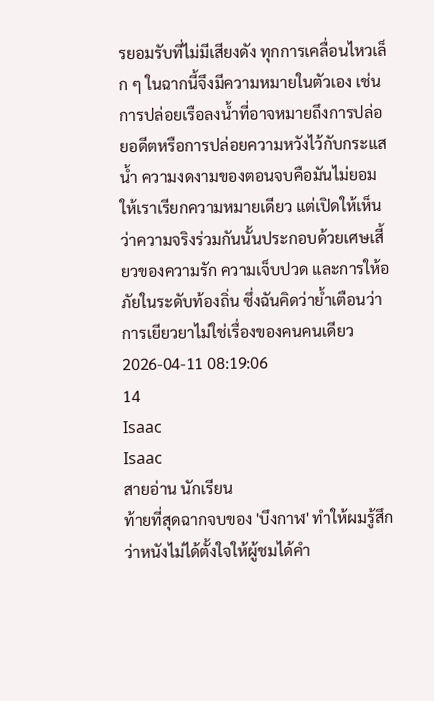รยอมรับที่ไม่มีเสียงดัง ทุกการเคลื่อนไหวเล็ก ๆ ในฉากนี้จึงมีความหมายในตัวเอง เช่น การปล่อยเรือลงน้ำที่อาจหมายถึงการปล่อยอดีตหรือการปล่อยความหวังไว้กับกระแสน้ำ ความงดงามของตอนจบคือมันไม่ยอมให้เราเรียกความหมายเดียว แต่เปิดให้เห็นว่าความจริงร่วมกันนั้นประกอบด้วยเศษเสี้ยวของความรัก ความเจ็บปวด และการให้อภัยในระดับท้องถิ่น ซึ่งฉันคิดว่าย้ำเตือนว่าการเยียวยาไม่ใช่เรื่องของคนคนเดียว
2026-04-11 08:19:06
14
Isaac
Isaac
สายอ่าน นักเรียน
ท้ายที่สุดฉากจบของ 'บึงกาฬ' ทำให้ผมรู้สึกว่าหนังไม่ได้ตั้งใจให้ผู้ชมได้คำ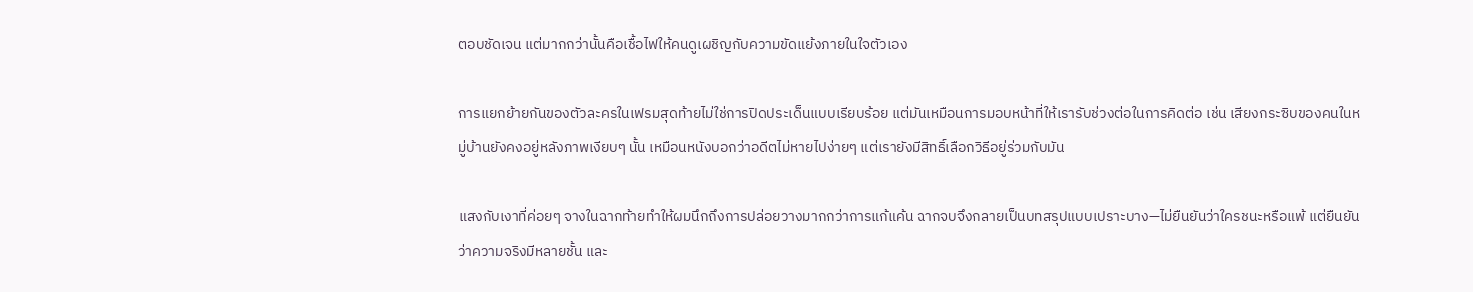ตอบชัดเจน แต่มากกว่านั้นคือเชื้อไฟให้คนดูเผชิญกับความขัดแย้งภายในใจตัวเอง

การแยกย้ายกันของตัวละครในเฟรมสุดท้ายไม่ใช่การปิดประเด็นแบบเรียบร้อย แต่มันเหมือนการมอบหน้าที่ให้เรารับช่วงต่อในการคิดต่อ เช่น เสียงกระซิบของคนในหมู่บ้านยังคงอยู่หลังภาพเงียบๆ นั้น เหมือนหนังบอกว่าอดีตไม่หายไปง่ายๆ แต่เรายังมีสิทธิ์เลือกวิธีอยู่ร่วมกับมัน

แสงกับเงาที่ค่อยๆ จางในฉากท้ายทำให้ผมนึกถึงการปล่อยวางมากกว่าการแก้แค้น ฉากจบจึงกลายเป็นบทสรุปแบบเปราะบาง—ไม่ยืนยันว่าใครชนะหรือแพ้ แต่ยืนยันว่าความจริงมีหลายชั้น และ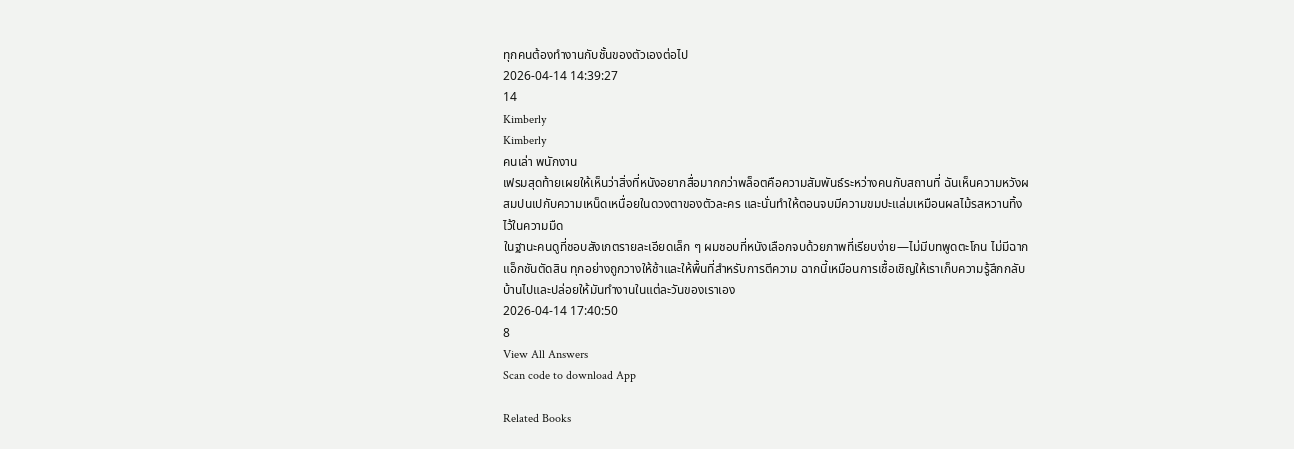ทุกคนต้องทำงานกับชั้นของตัวเองต่อไป
2026-04-14 14:39:27
14
Kimberly
Kimberly
คนเล่า พนักงาน
เฟรมสุดท้ายเผยให้เห็นว่าสิ่งที่หนังอยากสื่อมากกว่าพล็อตคือความสัมพันธ์ระหว่างคนกับสถานที่ ฉันเห็นความหวังผสมปนเปกับความเหน็ดเหนื่อยในดวงตาของตัวละคร และนั่นทำให้ตอนจบมีความขมปะแล่มเหมือนผลไม้รสหวานทิ้งไว้ในความมืด
ในฐานะคนดูที่ชอบสังเกตรายละเอียดเล็ก ๆ ผมชอบที่หนังเลือกจบด้วยภาพที่เรียบง่าย—ไม่มีบทพูดตะโกน ไม่มีฉากแอ็กชันตัดสิน ทุกอย่างถูกวางให้ช้าและให้พื้นที่สำหรับการตีความ ฉากนี้เหมือนการเชื้อเชิญให้เราเก็บความรู้สึกกลับบ้านไปและปล่อยให้มันทำงานในแต่ละวันของเราเอง
2026-04-14 17:40:50
8
View All Answers
Scan code to download App

Related Books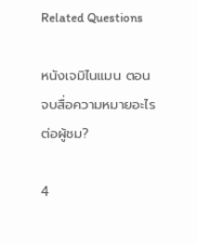Related Questions

หนังเจมิไนแมน ตอนจบสื่อความหมายอะไรต่อผู้ชม?

4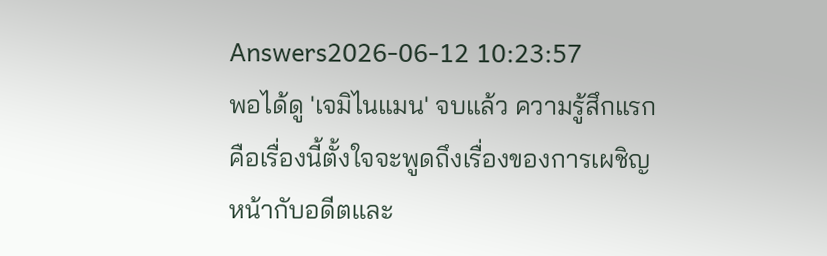Answers2026-06-12 10:23:57
พอได้ดู 'เจมิไนแมน' จบแล้ว ความรู้สึกแรกคือเรื่องนี้ตั้งใจจะพูดถึงเรื่องของการเผชิญหน้ากับอดีตและ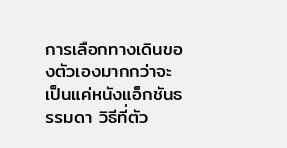การเลือกทางเดินของตัวเองมากกว่าจะเป็นแค่หนังแอ็กชันธรรมดา วิธีที่ตัว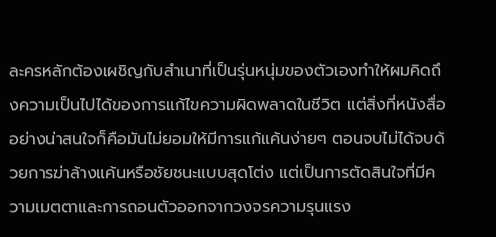ละครหลักต้องเผชิญกับสำเนาที่เป็นรุ่นหนุ่มของตัวเองทำให้ผมคิดถึงความเป็นไปได้ของการแก้ไขความผิดพลาดในชีวิต แต่สิ่งที่หนังสื่ออย่างน่าสนใจก็คือมันไม่ยอมให้มีการแก้แค้นง่ายๆ ตอนจบไม่ได้จบด้วยการฆ่าล้างแค้นหรือชัยชนะแบบสุดโต่ง แต่เป็นการตัดสินใจที่มีความเมตตาและการถอนตัวออกจากวงจรความรุนแรง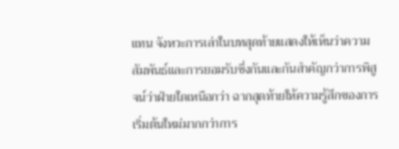แทน จังหวะการเล่าในบทสุดท้ายแสดงให้เห็นว่าความสัมพันธ์และการยอมรับซึ่งกันและกันสำคัญกว่าการพิสูจน์ว่าฝ่ายใดเหนือกว่า ฉากสุดท้ายให้ความรู้สึกของการเริ่มต้นใหม่มากกว่าการ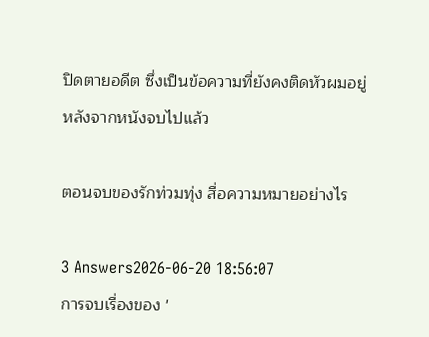ปิดตายอดีต ซึ่งเป็นข้อความที่ยังคงติดหัวผมอยู่หลังจากหนังจบไปแล้ว

ตอนจบของรักท่วมทุ่ง สื่อความหมายอย่างไร

3 Answers2026-06-20 18:56:07
การจบเรื่องของ '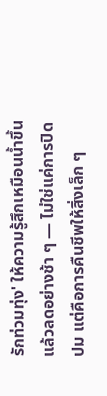รักท่วมทุ่ง' ให้ความรู้สึกเหมือนน้ำขึ้นแล้วลดอย่างช้า ๆ — ไม่ใช่แค่การปิดปม แต่คือการคืนชีพให้สิ่งเล็ก ๆ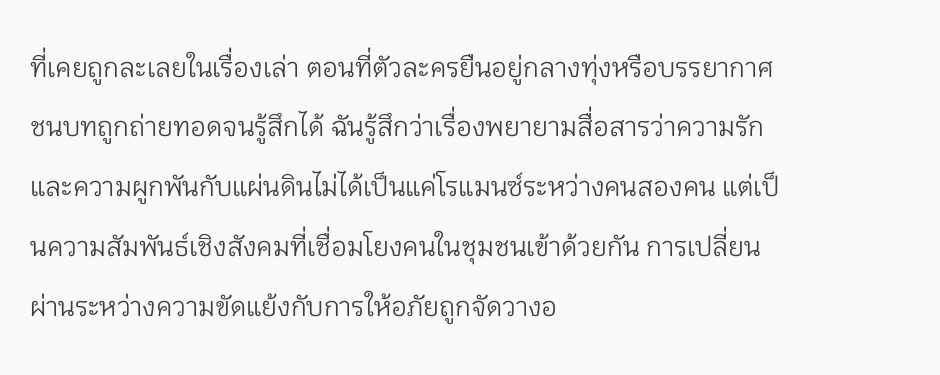ที่เคยถูกละเลยในเรื่องเล่า ตอนที่ตัวละครยืนอยู่กลางทุ่งหรือบรรยากาศชนบทถูกถ่ายทอดจนรู้สึกได้ ฉันรู้สึกว่าเรื่องพยายามสื่อสารว่าความรักและความผูกพันกับแผ่นดินไม่ได้เป็นแค่โรแมนซ์ระหว่างคนสองคน แต่เป็นความสัมพันธ์เชิงสังคมที่เชื่อมโยงคนในชุมชนเข้าด้วยกัน การเปลี่ยนผ่านระหว่างความขัดแย้งกับการให้อภัยถูกจัดวางอ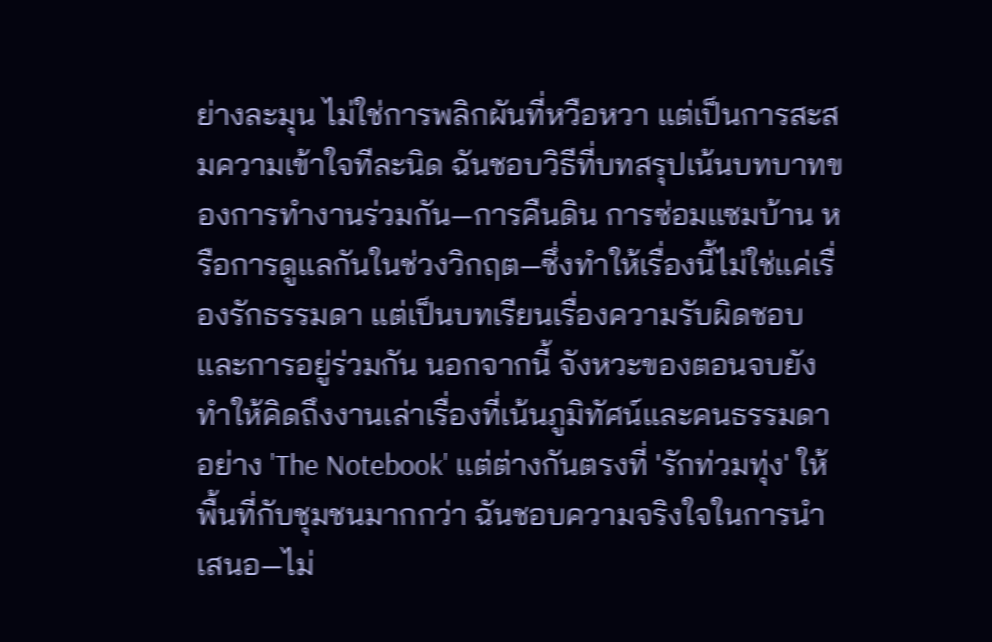ย่างละมุน ไม่ใช่การพลิกผันที่หวือหวา แต่เป็นการสะสมความเข้าใจทีละนิด ฉันชอบวิธีที่บทสรุปเน้นบทบาทของการทำงานร่วมกัน—การคืนดิน การซ่อมแซมบ้าน หรือการดูแลกันในช่วงวิกฤต—ซึ่งทำให้เรื่องนี้ไม่ใช่แค่เรื่องรักธรรมดา แต่เป็นบทเรียนเรื่องความรับผิดชอบและการอยู่ร่วมกัน นอกจากนี้ จังหวะของตอนจบยังทำให้คิดถึงงานเล่าเรื่องที่เน้นภูมิทัศน์และคนธรรมดาอย่าง 'The Notebook' แต่ต่างกันตรงที่ 'รักท่วมทุ่ง' ให้พื้นที่กับชุมชนมากกว่า ฉันชอบความจริงใจในการนำเสนอ—ไม่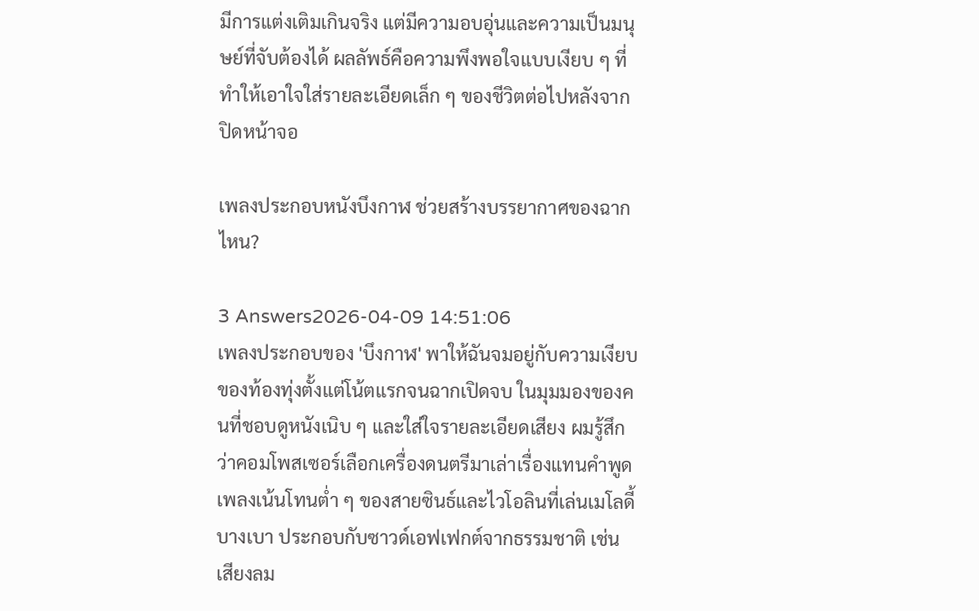มีการแต่งเติมเกินจริง แต่มีความอบอุ่นและความเป็นมนุษย์ที่จับต้องได้ ผลลัพธ์คือความพึงพอใจแบบเงียบ ๆ ที่ทำให้เอาใจใส่รายละเอียดเล็ก ๆ ของชีวิตต่อไปหลังจากปิดหน้าจอ

เพลงประกอบหนังบึงกาฬ ช่วยสร้างบรรยากาศของฉากไหน?

3 Answers2026-04-09 14:51:06
เพลงประกอบของ 'บึงกาฬ' พาให้ฉันจมอยู่กับความเงียบของท้องทุ่งตั้งแต่โน้ตแรกจนฉากเปิดจบ ในมุมมองของคนที่ชอบดูหนังเนิบ ๆ และใส่ใจรายละเอียดเสียง ผมรู้สึกว่าคอมโพสเซอร์เลือกเครื่องดนตรีมาเล่าเรื่องแทนคำพูด เพลงเน้นโทนต่ำ ๆ ของสายซินธ์และไวโอลินที่เล่นเมโลดี้บางเบา ประกอบกับซาวด์เอฟเฟกต์จากธรรมชาติ เช่น เสียงลม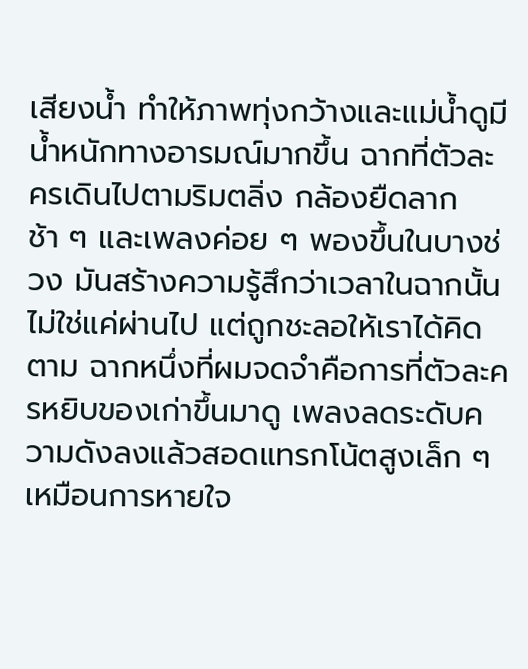เสียงน้ำ ทำให้ภาพทุ่งกว้างและแม่น้ำดูมีน้ำหนักทางอารมณ์มากขึ้น ฉากที่ตัวละครเดินไปตามริมตลิ่ง กล้องยืดลากช้า ๆ และเพลงค่อย ๆ พองขึ้นในบางช่วง มันสร้างความรู้สึกว่าเวลาในฉากนั้นไม่ใช่แค่ผ่านไป แต่ถูกชะลอให้เราได้คิดตาม ฉากหนึ่งที่ผมจดจำคือการที่ตัวละครหยิบของเก่าขึ้นมาดู เพลงลดระดับความดังลงแล้วสอดแทรกโน้ตสูงเล็ก ๆ เหมือนการหายใจ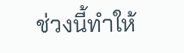ช่วงนี้ทำให้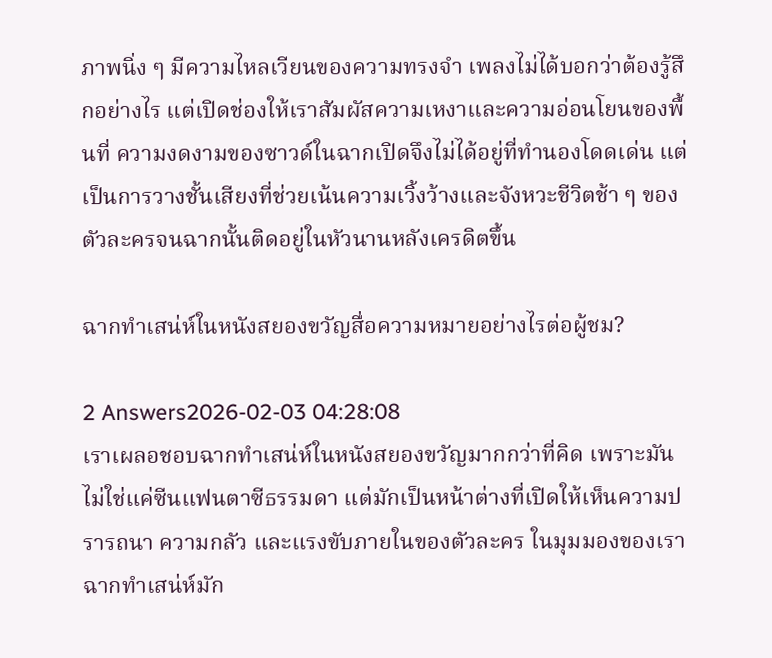ภาพนิ่ง ๆ มีความไหลเวียนของความทรงจำ เพลงไม่ได้บอกว่าต้องรู้สึกอย่างไร แต่เปิดช่องให้เราสัมผัสความเหงาและความอ่อนโยนของพื้นที่ ความงดงามของซาวด์ในฉากเปิดจึงไม่ได้อยู่ที่ทำนองโดดเด่น แต่เป็นการวางชั้นเสียงที่ช่วยเน้นความเวิ้งว้างและจังหวะชีวิตช้า ๆ ของตัวละครจนฉากนั้นติดอยู่ในหัวนานหลังเครดิตขึ้น

ฉากทำเสน่ห์ในหนังสยองขวัญสื่อความหมายอย่างไรต่อผู้ชม?

2 Answers2026-02-03 04:28:08
เราเผลอชอบฉากทำเสน่ห์ในหนังสยองขวัญมากกว่าที่คิด เพราะมันไม่ใช่แค่ซีนแฟนตาซีธรรมดา แต่มักเป็นหน้าต่างที่เปิดให้เห็นความปรารถนา ความกลัว และแรงขับภายในของตัวละคร ในมุมมองของเรา ฉากทำเสน่ห์มัก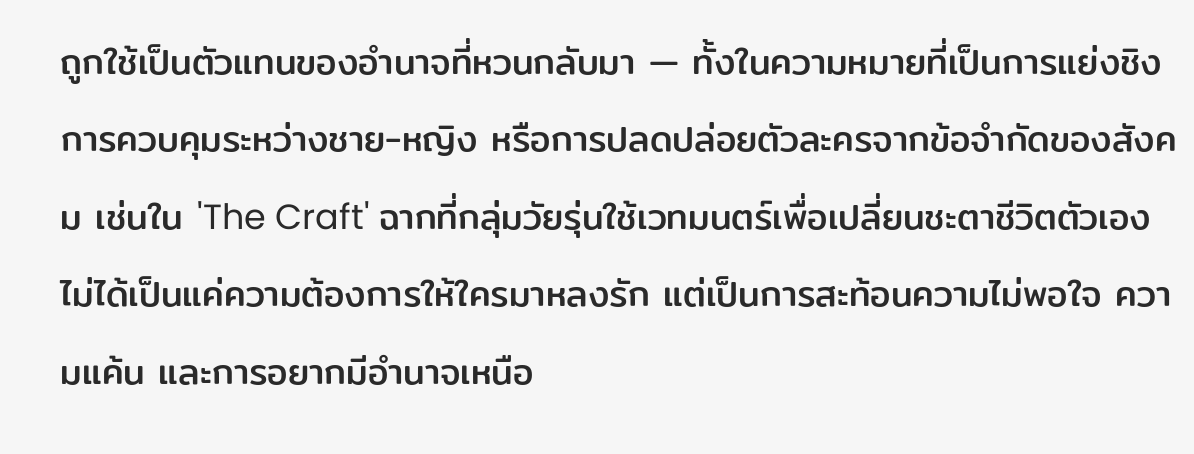ถูกใช้เป็นตัวแทนของอำนาจที่หวนกลับมา — ทั้งในความหมายที่เป็นการแย่งชิงการควบคุมระหว่างชาย-หญิง หรือการปลดปล่อยตัวละครจากข้อจำกัดของสังคม เช่นใน 'The Craft' ฉากที่กลุ่มวัยรุ่นใช้เวทมนตร์เพื่อเปลี่ยนชะตาชีวิตตัวเองไม่ได้เป็นแค่ความต้องการให้ใครมาหลงรัก แต่เป็นการสะท้อนความไม่พอใจ ความแค้น และการอยากมีอำนาจเหนือ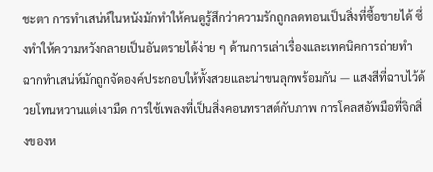ชะตา การทำเสน่ห์ในหนังมักทำให้คนดูรู้สึกว่าความรักถูกลดทอนเป็นสิ่งที่ซื้อขายได้ ซึ่งทำให้ความหวังกลายเป็นอันตรายได้ง่าย ๆ ด้านการเล่าเรื่องและเทคนิคการถ่ายทำ ฉากทำเสน่ห์มักถูกจัดองค์ประกอบให้ทั้งสวยและน่าขนลุกพร้อมกัน — แสงสีที่ฉาบไว้ด้วยโทนหวานแต่เงามืด การใช้เพลงที่เป็นสิ่งคอนทราสต์กับภาพ การโคลสอัพมือที่จิกสิ่งของห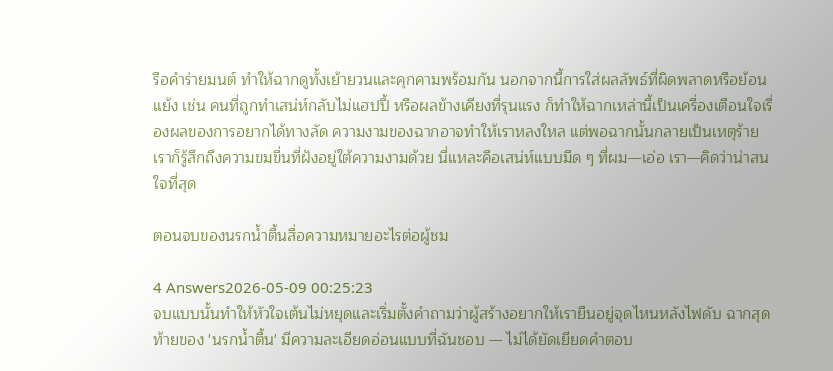รือคำร่ายมนต์ ทำให้ฉากดูทั้งเย้ายวนและคุกคามพร้อมกัน นอกจากนี้การใส่ผลลัพธ์ที่ผิดพลาดหรือย้อนแย้ง เช่น คนที่ถูกทำเสน่ห์กลับไม่แฮปปี้ หรือผลข้างเคียงที่รุนแรง ก็ทำให้ฉากเหล่านี้เป็นเครื่องเตือนใจเรื่องผลของการอยากได้ทางลัด ความงามของฉากอาจทำให้เราหลงใหล แต่พอฉากนั้นกลายเป็นเหตุร้าย เราก็รู้สึกถึงความขมขื่นที่ฝังอยู่ใต้ความงามด้วย นี่แหละคือเสน่ห์แบบมืด ๆ ที่ผม—เอ่อ เรา—คิดว่าน่าสนใจที่สุด

ตอนจบของนรกน้ำตื้นสื่อความหมายอะไรต่อผู้ชม

4 Answers2026-05-09 00:25:23
จบแบบนั้นทำให้หัวใจเต้นไม่หยุดและเริ่มตั้งคำถามว่าผู้สร้างอยากให้เรายืนอยู่จุดไหนหลังไฟดับ ฉากสุดท้ายของ 'นรกน้ำตื้น' มีความละเอียดอ่อนแบบที่ฉันชอบ — ไม่ได้ยัดเยียดคำตอบ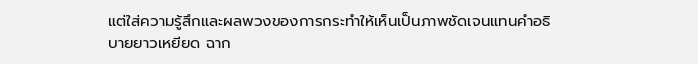แต่ใส่ความรู้สึกและผลพวงของการกระทำให้เห็นเป็นภาพชัดเจนแทนคำอธิบายยาวเหยียด ฉาก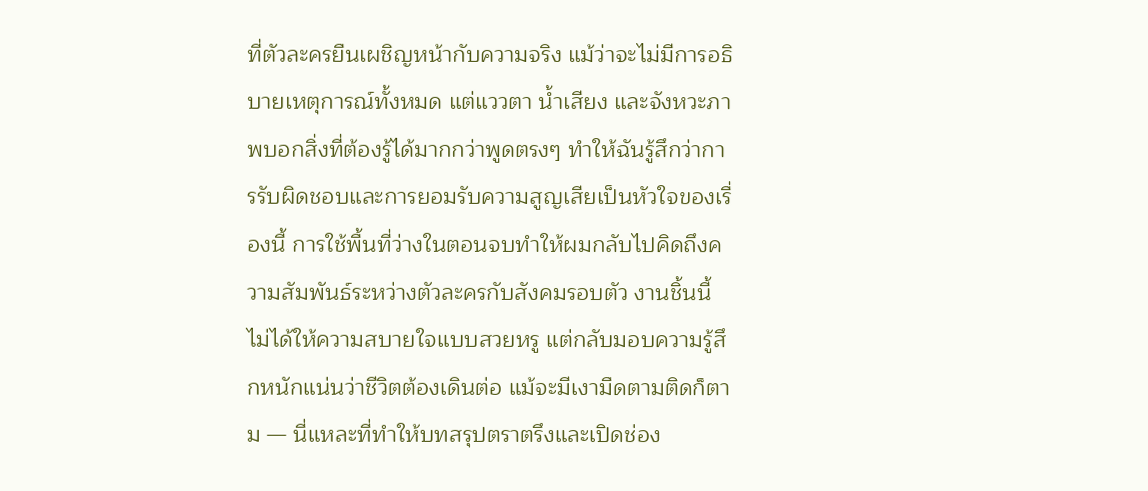ที่ตัวละครยืนเผชิญหน้ากับความจริง แม้ว่าจะไม่มีการอธิบายเหตุการณ์ทั้งหมด แต่แววตา น้ำเสียง และจังหวะภาพบอกสิ่งที่ต้องรู้ได้มากกว่าพูดตรงๆ ทำให้ฉันรู้สึกว่าการรับผิดชอบและการยอมรับความสูญเสียเป็นหัวใจของเรื่องนี้ การใช้พื้นที่ว่างในตอนจบทำให้ผมกลับไปคิดถึงความสัมพันธ์ระหว่างตัวละครกับสังคมรอบตัว งานชิ้นนี้ไม่ได้ให้ความสบายใจแบบสวยหรู แต่กลับมอบความรู้สึกหนักแน่นว่าชีวิตต้องเดินต่อ แม้จะมีเงามืดตามติดก็ตาม — นี่แหละที่ทำให้บทสรุปตราตรึงและเปิดช่อง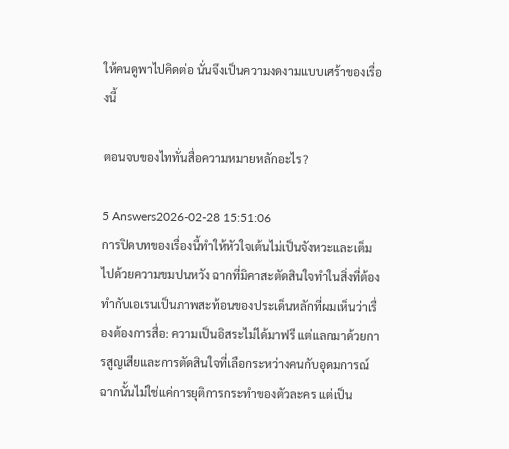ให้คนดูพาไปคิดต่อ นั่นจึงเป็นความงดงามแบบเศร้าของเรื่องนี้

ตอนจบของไททั่นสื่อความหมายหลักอะไร?

5 Answers2026-02-28 15:51:06
การปิดบทของเรื่องนี้ทำให้หัวใจเต้นไม่เป็นจังหวะและเต็มไปด้วยความขมปนหวัง ฉากที่มิคาสะตัดสินใจทำในสิ่งที่ต้องทำกับเอเรนเป็นภาพสะท้อนของประเด็นหลักที่ผมเห็นว่าเรื่องต้องการสื่อ: ความเป็นอิสระไม่ได้มาฟรี แต่แลกมาด้วยการสูญเสียและการตัดสินใจที่เลือกระหว่างคนกับอุดมการณ์ ฉากนั้นไม่ใช่แค่การยุติการกระทำของตัวละคร แต่เป็น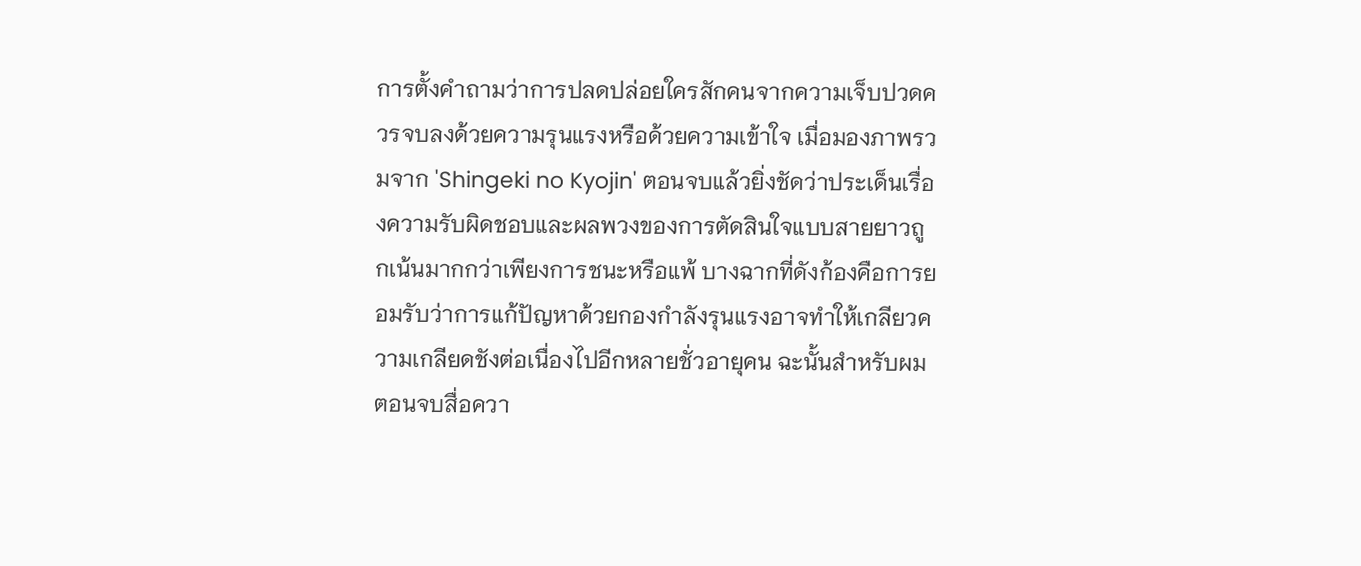การตั้งคำถามว่าการปลดปล่อยใครสักคนจากความเจ็บปวดควรจบลงด้วยความรุนแรงหรือด้วยความเข้าใจ เมื่อมองภาพรวมจาก 'Shingeki no Kyojin' ตอนจบแล้วยิ่งชัดว่าประเด็นเรื่องความรับผิดชอบและผลพวงของการตัดสินใจแบบสายยาวถูกเน้นมากกว่าเพียงการชนะหรือแพ้ บางฉากที่ดังก้องคือการยอมรับว่าการแก้ปัญหาด้วยกองกำลังรุนแรงอาจทำให้เกลียวความเกลียดชังต่อเนื่องไปอีกหลายชั่วอายุคน ฉะนั้นสำหรับผม ตอนจบสื่อควา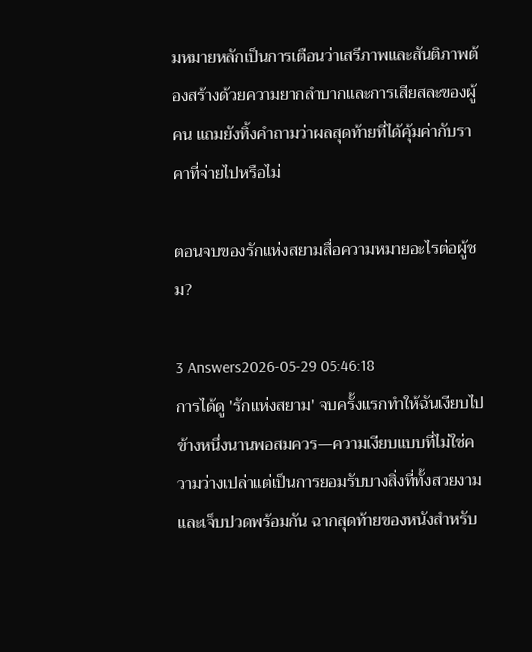มหมายหลักเป็นการเตือนว่าเสรีภาพและสันติภาพต้องสร้างด้วยความยากลำบากและการเสียสละของผู้คน แถมยังทิ้งคำถามว่าผลสุดท้ายที่ได้คุ้มค่ากับราคาที่จ่ายไปหรือไม่

ตอนจบของรักแห่งสยามสื่อความหมายอะไรต่อผู้ชม?

3 Answers2026-05-29 05:46:18
การได้ดู 'รักแห่งสยาม' จบครั้งแรกทำให้ฉันเงียบไปข้างหนึ่งนานพอสมควร—ความเงียบแบบที่ไม่ใช่ความว่างเปล่าแต่เป็นการยอมรับบางสิ่งที่ทั้งสวยงามและเจ็บปวดพร้อมกัน ฉากสุดท้ายของหนังสำหรับ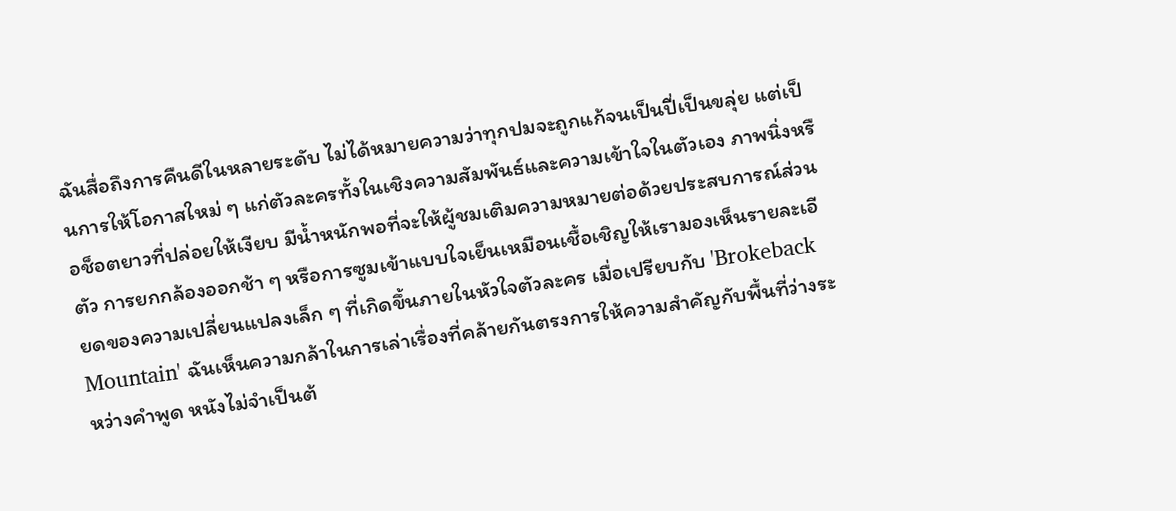ฉันสื่อถึงการคืนดีในหลายระดับ ไม่ได้หมายความว่าทุกปมจะถูกแก้จนเป็นปี่เป็นขลุ่ย แต่เป็นการให้โอกาสใหม่ ๆ แก่ตัวละครทั้งในเชิงความสัมพันธ์และความเข้าใจในตัวเอง ภาพนิ่งหรือช็อตยาวที่ปล่อยให้เงียบ มีน้ำหนักพอที่จะให้ผู้ชมเติมความหมายต่อด้วยประสบการณ์ส่วนตัว การยกกล้องออกช้า ๆ หรือการซูมเข้าแบบใจเย็นเหมือนเชื้อเชิญให้เรามองเห็นรายละเอียดของความเปลี่ยนแปลงเล็ก ๆ ที่เกิดขึ้นภายในหัวใจตัวละคร เมื่อเปรียบกับ 'Brokeback Mountain' ฉันเห็นความกล้าในการเล่าเรื่องที่คล้ายกันตรงการให้ความสำคัญกับพื้นที่ว่างระหว่างคำพูด หนังไม่จำเป็นต้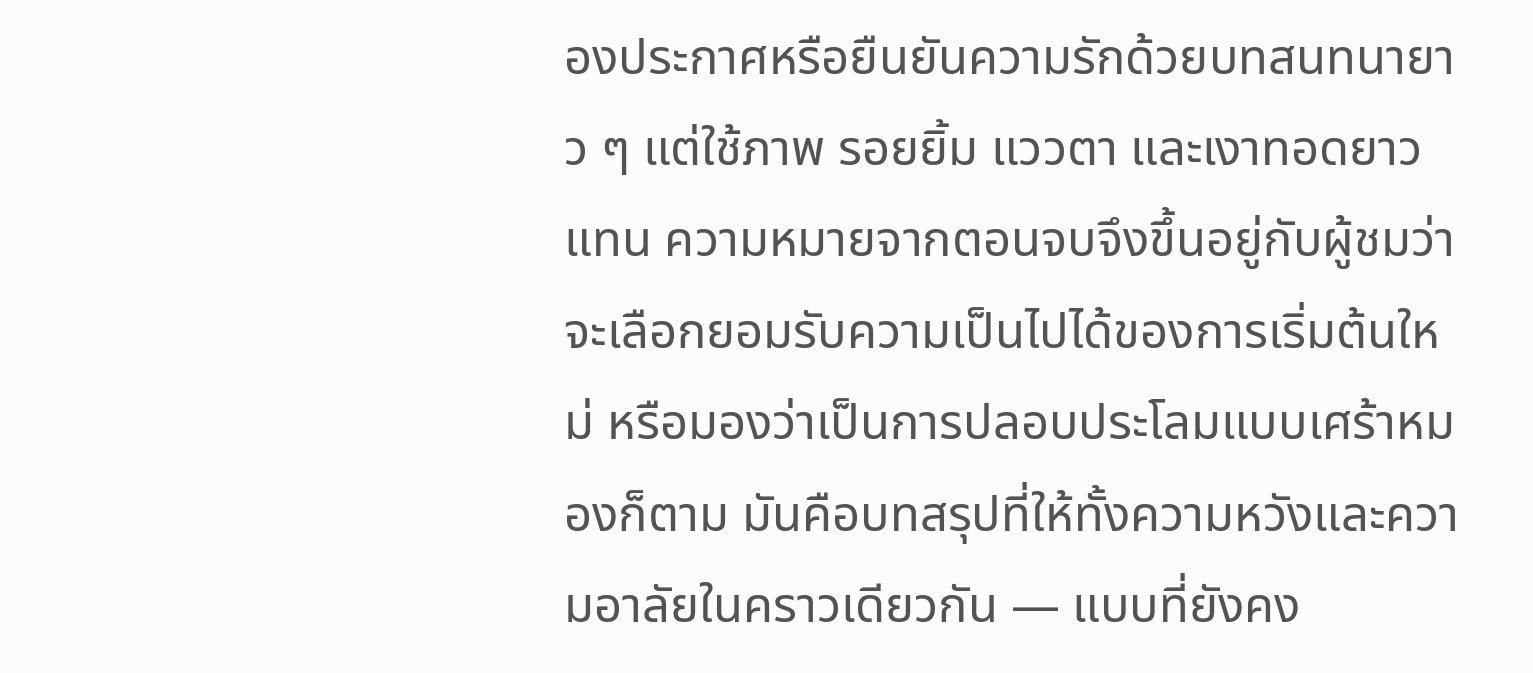องประกาศหรือยืนยันความรักด้วยบทสนทนายาว ๆ แต่ใช้ภาพ รอยยิ้ม แววตา และเงาทอดยาวแทน ความหมายจากตอนจบจึงขึ้นอยู่กับผู้ชมว่าจะเลือกยอมรับความเป็นไปได้ของการเริ่มต้นใหม่ หรือมองว่าเป็นการปลอบประโลมแบบเศร้าหมองก็ตาม มันคือบทสรุปที่ให้ทั้งความหวังและความอาลัยในคราวเดียวกัน — แบบที่ยังคง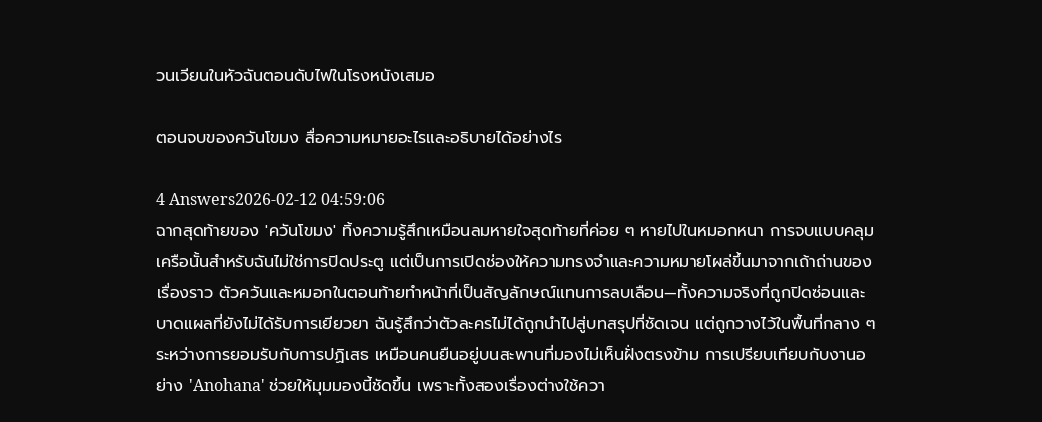วนเวียนในหัวฉันตอนดับไฟในโรงหนังเสมอ

ตอนจบของควันโขมง สื่อความหมายอะไรและอธิบายได้อย่างไร

4 Answers2026-02-12 04:59:06
ฉากสุดท้ายของ 'ควันโขมง' ทิ้งความรู้สึกเหมือนลมหายใจสุดท้ายที่ค่อย ๆ หายไปในหมอกหนา การจบแบบคลุมเครือนั้นสำหรับฉันไม่ใช่การปิดประตู แต่เป็นการเปิดช่องให้ความทรงจำและความหมายโผล่ขึ้นมาจากเถ้าถ่านของเรื่องราว ตัวควันและหมอกในตอนท้ายทำหน้าที่เป็นสัญลักษณ์แทนการลบเลือน—ทั้งความจริงที่ถูกปิดซ่อนและบาดแผลที่ยังไม่ได้รับการเยียวยา ฉันรู้สึกว่าตัวละครไม่ได้ถูกนำไปสู่บทสรุปที่ชัดเจน แต่ถูกวางไว้ในพื้นที่กลาง ๆ ระหว่างการยอมรับกับการปฏิเสธ เหมือนคนยืนอยู่บนสะพานที่มองไม่เห็นฝั่งตรงข้าม การเปรียบเทียบกับงานอย่าง 'Anohana' ช่วยให้มุมมองนี้ชัดขึ้น เพราะทั้งสองเรื่องต่างใช้ควา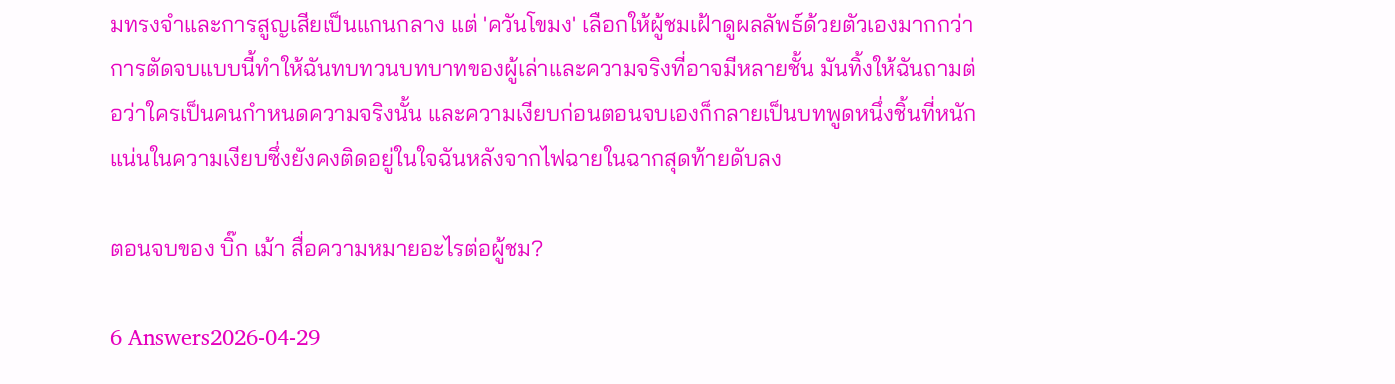มทรงจำและการสูญเสียเป็นแกนกลาง แต่ 'ควันโขมง' เลือกให้ผู้ชมเฝ้าดูผลลัพธ์ด้วยตัวเองมากกว่า การตัดจบแบบนี้ทำให้ฉันทบทวนบทบาทของผู้เล่าและความจริงที่อาจมีหลายชั้น มันทิ้งให้ฉันถามต่อว่าใครเป็นคนกำหนดความจริงนั้น และความเงียบก่อนตอนจบเองก็กลายเป็นบทพูดหนึ่งชิ้นที่หนักแน่นในความเงียบซึ่งยังคงติดอยู่ในใจฉันหลังจากไฟฉายในฉากสุดท้ายดับลง

ตอนจบของ บิ๊ก เม้า สื่อความหมายอะไรต่อผู้ชม?

6 Answers2026-04-29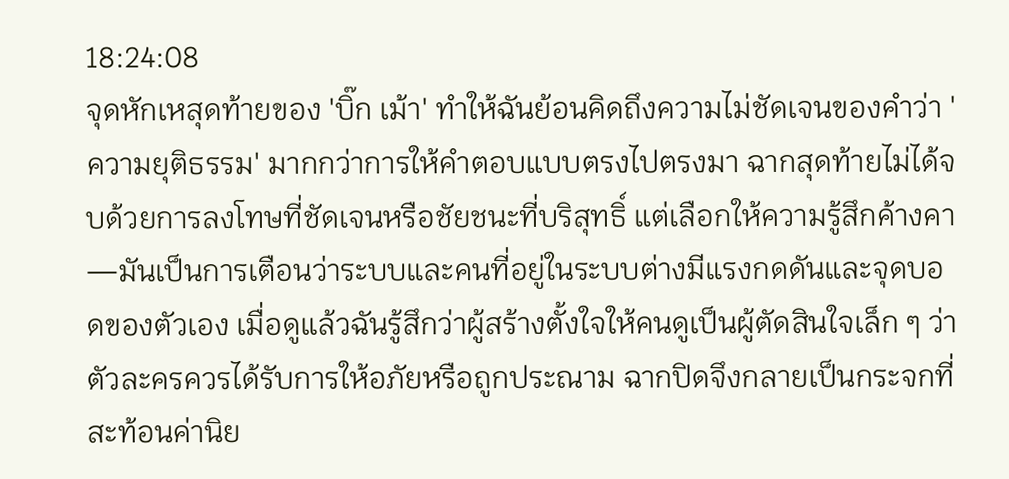18:24:08
จุดหักเหสุดท้ายของ 'บิ๊ก เม้า' ทำให้ฉันย้อนคิดถึงความไม่ชัดเจนของคำว่า 'ความยุติธรรม' มากกว่าการให้คำตอบแบบตรงไปตรงมา ฉากสุดท้ายไม่ได้จบด้วยการลงโทษที่ชัดเจนหรือชัยชนะที่บริสุทธิ์ แต่เลือกให้ความรู้สึกค้างคา—มันเป็นการเตือนว่าระบบและคนที่อยู่ในระบบต่างมีแรงกดดันและจุดบอดของตัวเอง เมื่อดูแล้วฉันรู้สึกว่าผู้สร้างตั้งใจให้คนดูเป็นผู้ตัดสินใจเล็ก ๆ ว่าตัวละครควรได้รับการให้อภัยหรือถูกประณาม ฉากปิดจึงกลายเป็นกระจกที่สะท้อนค่านิย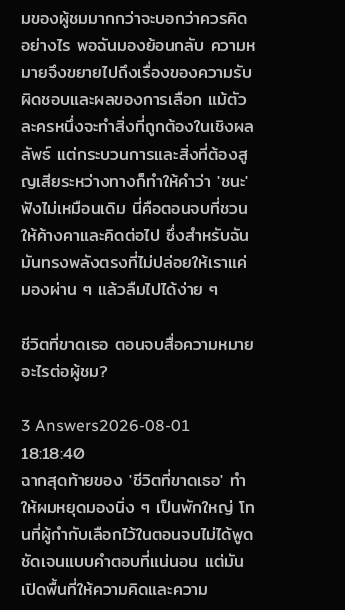มของผู้ชมมากกว่าจะบอกว่าควรคิดอย่างไร พอฉันมองย้อนกลับ ความหมายจึงขยายไปถึงเรื่องของความรับผิดชอบและผลของการเลือก แม้ตัวละครหนึ่งจะทำสิ่งที่ถูกต้องในเชิงผลลัพธ์ แต่กระบวนการและสิ่งที่ต้องสูญเสียระหว่างทางก็ทำให้คำว่า 'ชนะ' ฟังไม่เหมือนเดิม นี่คือตอนจบที่ชวนให้ค้างคาและคิดต่อไป ซึ่งสำหรับฉันมันทรงพลังตรงที่ไม่ปล่อยให้เราแค่มองผ่าน ๆ แล้วลืมไปได้ง่าย ๆ

ชีวิตที่ขาดเธอ ตอนจบสื่อความหมายอะไรต่อผู้ชม?

3 Answers2026-08-01 18:18:40
ฉากสุดท้ายของ 'ชีวิตที่ขาดเธอ' ทำให้ผมหยุดมองนิ่ง ๆ เป็นพักใหญ่ โทนที่ผู้กำกับเลือกไว้ในตอนจบไม่ได้พูดชัดเจนแบบคำตอบที่แน่นอน แต่มันเปิดพื้นที่ให้ความคิดและความ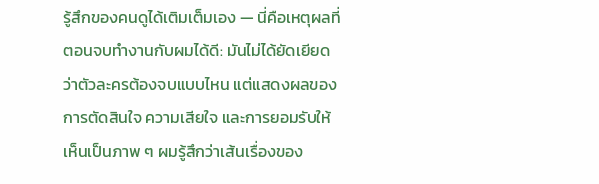รู้สึกของคนดูได้เติมเต็มเอง — นี่คือเหตุผลที่ตอนจบทำงานกับผมได้ดี: มันไม่ได้ยัดเยียดว่าตัวละครต้องจบแบบไหน แต่แสดงผลของการตัดสินใจ ความเสียใจ และการยอมรับให้เห็นเป็นภาพ ๆ ผมรู้สึกว่าเส้นเรื่องของ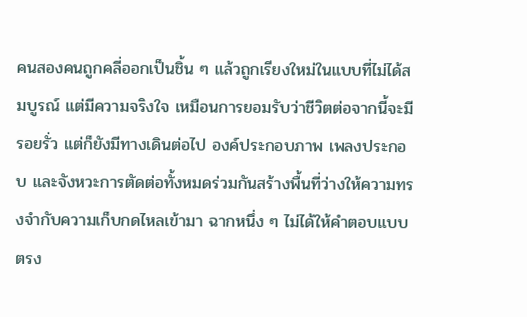คนสองคนถูกคลี่ออกเป็นชิ้น ๆ แล้วถูกเรียงใหม่ในแบบที่ไม่ได้สมบูรณ์ แต่มีความจริงใจ เหมือนการยอมรับว่าชีวิตต่อจากนี้จะมีรอยรั่ว แต่ก็ยังมีทางเดินต่อไป องค์ประกอบภาพ เพลงประกอบ และจังหวะการตัดต่อทั้งหมดร่วมกันสร้างพื้นที่ว่างให้ความทรงจำกับความเก็บกดไหลเข้ามา ฉากหนึ่ง ๆ ไม่ได้ให้คำตอบแบบตรง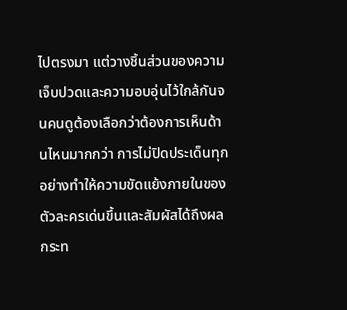ไปตรงมา แต่วางชิ้นส่วนของความเจ็บปวดและความอบอุ่นไว้ใกล้กันจนคนดูต้องเลือกว่าต้องการเห็นด้านไหนมากกว่า การไม่ปิดประเด็นทุกอย่างทำให้ความขัดแย้งภายในของตัวละครเด่นขึ้นและสัมผัสได้ถึงผลกระท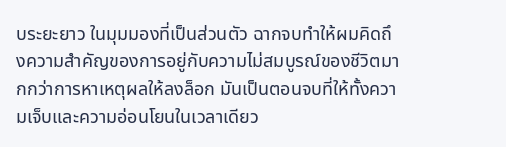บระยะยาว ในมุมมองที่เป็นส่วนตัว ฉากจบทำให้ผมคิดถึงความสำคัญของการอยู่กับความไม่สมบูรณ์ของชีวิตมากกว่าการหาเหตุผลให้ลงล็อก มันเป็นตอนจบที่ให้ทั้งความเจ็บและความอ่อนโยนในเวลาเดียว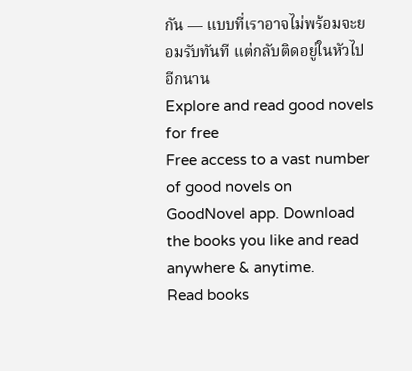กัน — แบบที่เราอาจไม่พร้อมจะยอมรับทันที แต่กลับติดอยู่ในหัวไปอีกนาน
Explore and read good novels for free
Free access to a vast number of good novels on GoodNovel app. Download the books you like and read anywhere & anytime.
Read books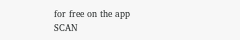for free on the app
SCAN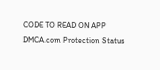CODE TO READ ON APP
DMCA.com Protection Status